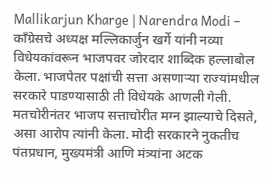Mallikarjun Kharge | Narendra Modi – कॉंग्रेसचे अध्यक्ष मल्लिकार्जुन खर्गे यांनी नव्या विधेयकांवरून भाजपवर जोरदार शाब्दिक हल्लाबोल केला. भाजपेतर पक्षांची सत्ता असणाऱ्या राज्यांमधील सरकारे पाडण्यासाठी ती विधेयके आणली गेली. मतचोरीनंतर भाजप सत्ताचोरीत मग्न झाल्याचे दिसते, असा आरोप त्यांनी केला. मोदी सरकारने नुकतीच पंतप्रधान, मुख्यमंत्री आणि मंत्र्यांना अटक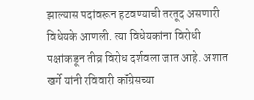झाल्यास पदांवरून हटवण्याची तरतूद असणारी विधेयके आणली. त्या विधेयकांना विरोधी पक्षांकडून तीव्र विरोध दर्शवला जात आहे. अशात खर्गे यांनी रविवारी कॉंग्रेसच्या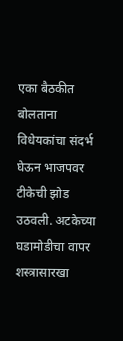एका बैठकीत बोलताना विधेयकांचा संदर्भ घेऊन भाजपवर टीकेची झोड उठवली. अटकेच्या घडामोडीचा वापर शस्त्रासारखा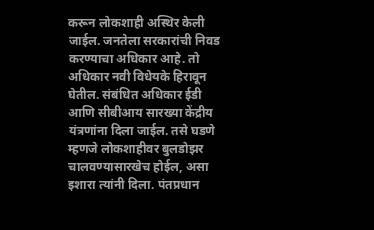करून लोकशाही अस्थिर केली जाईल. जनतेला सरकारांची निवड करण्याचा अधिकार आहे. तो अधिकार नवी विधेयके हिरावून घेतील. संबंधित अधिकार ईडी आणि सीबीआय सारख्या केंद्रीय यंत्रणांना दिला जाईल. तसे घडणे म्हणजे लोकशाहीवर बुलडोझर चालवण्यासारखेच होईल, असा इशारा त्यांनी दिला. पंतप्रधान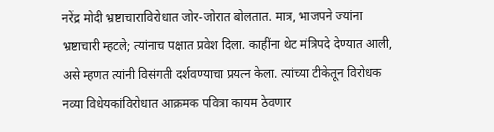नरेंद्र मोदी भ्रष्टाचाराविरोधात जोर-जोरात बोलतात. मात्र, भाजपने ज्यांना भ्रष्टाचारी म्हटले; त्यांनाच पक्षात प्रवेश दिला. काहींना थेट मंत्रिपदे देण्यात आली, असे म्हणत त्यांनी विसंगती दर्शवण्याचा प्रयत्न केला. त्यांच्या टीकेतून विरोधक नव्या विधेयकांविरोधात आक्रमक पवित्रा कायम ठेवणार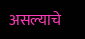असल्याचे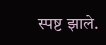स्पष्ट झाले.